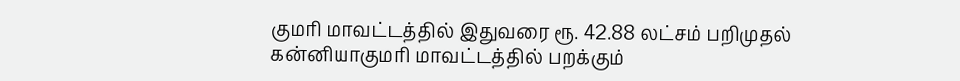குமரி மாவட்டத்தில் இதுவரை ரூ. 42.88 லட்சம் பறிமுதல்
கன்னியாகுமரி மாவட்டத்தில் பறக்கும்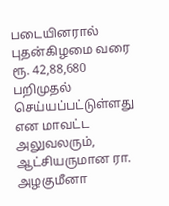படையினரால் புதன்கிழமை வரை ரூ. 42,88,680 பறிமுதல் செய்யப்பட்டுள்ளது என மாவட்ட அலுவலரும், ஆட்சியருமான ரா. அழகுமீனா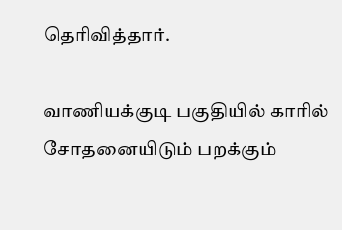தெரிவித்தார்.

வாணியக்குடி பகுதியில் காரில் சோதனையிடும் பறக்கும்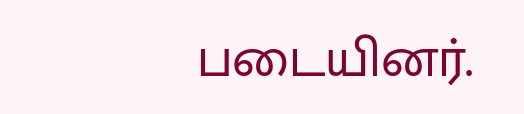படையினர்.